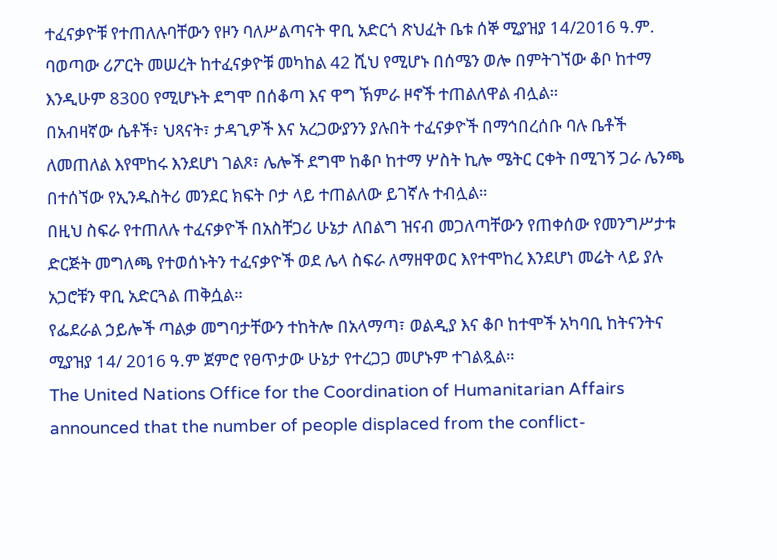ተፈናቃዮቹ የተጠለሉባቸውን የዞን ባለሥልጣናት ዋቢ አድርጎ ጽህፈት ቤቱ ሰኞ ሚያዝያ 14/2016 ዓ.ም. ባወጣው ሪፖርት መሠረት ከተፈናቃዮቹ መካከል 42 ሺህ የሚሆኑ በሰሜን ወሎ በምትገኘው ቆቦ ከተማ እንዲሁም 8300 የሚሆኑት ደግሞ በሰቆጣ እና ዋግ ኽምራ ዞኖች ተጠልለዋል ብሏል።
በአብዛኛው ሴቶች፣ ህጻናት፣ ታዳጊዎች እና አረጋውያንን ያሉበት ተፈናቃዮች በማኅበረሰቡ ባሉ ቤቶች ለመጠለል እየሞከሩ እንደሆነ ገልጾ፣ ሌሎች ደግሞ ከቆቦ ከተማ ሦስት ኪሎ ሜትር ርቀት በሚገኝ ጋራ ሌንጫ በተሰኘው የኢንዱስትሪ መንደር ክፍት ቦታ ላይ ተጠልለው ይገኛሉ ተብሏል።
በዚህ ስፍራ የተጠለሉ ተፈናቃዮች በአስቸጋሪ ሁኔታ ለበልግ ዝናብ መጋለጣቸውን የጠቀሰው የመንግሥታቱ ድርጅት መግለጫ የተወሰኑትን ተፈናቃዮች ወደ ሌላ ስፍራ ለማዘዋወር እየተሞከረ እንደሆነ መሬት ላይ ያሉ አጋሮቹን ዋቢ አድርጓል ጠቅሷል።
የፌደራል ኃይሎች ጣልቃ መግባታቸውን ተከትሎ በአላማጣ፣ ወልዲያ እና ቆቦ ከተሞች አካባቢ ከትናንትና ሚያዝያ 14/ 2016 ዓ.ም ጀምሮ የፀጥታው ሁኔታ የተረጋጋ መሆኑም ተገልጿል።
The United Nations Office for the Coordination of Humanitarian Affairs announced that the number of people displaced from the conflict-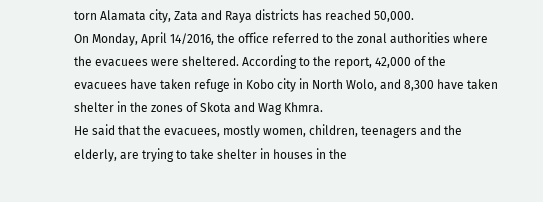torn Alamata city, Zata and Raya districts has reached 50,000.
On Monday, April 14/2016, the office referred to the zonal authorities where the evacuees were sheltered. According to the report, 42,000 of the evacuees have taken refuge in Kobo city in North Wolo, and 8,300 have taken shelter in the zones of Skota and Wag Khmra.
He said that the evacuees, mostly women, children, teenagers and the elderly, are trying to take shelter in houses in the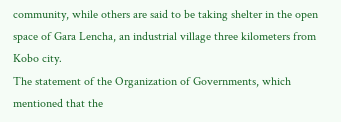community, while others are said to be taking shelter in the open space of Gara Lencha, an industrial village three kilometers from Kobo city.
The statement of the Organization of Governments, which mentioned that the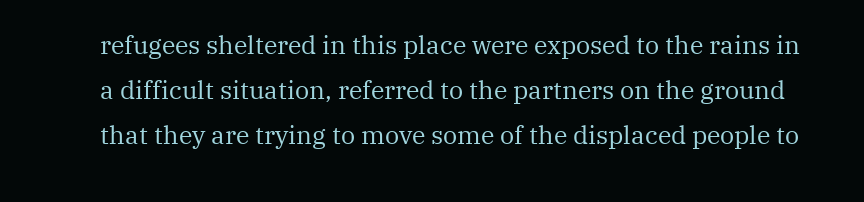refugees sheltered in this place were exposed to the rains in a difficult situation, referred to the partners on the ground that they are trying to move some of the displaced people to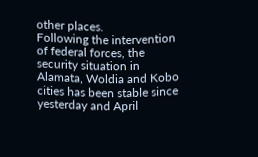other places.
Following the intervention of federal forces, the security situation in Alamata, Woldia and Kobo cities has been stable since yesterday and April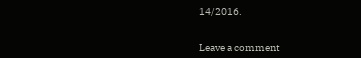14/2016.


Leave a comment